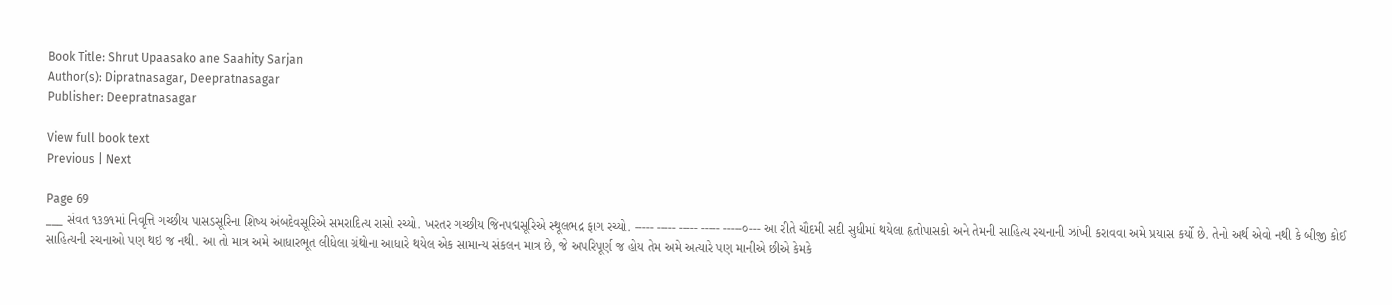Book Title: Shrut Upaasako ane Saahity Sarjan
Author(s): Dipratnasagar, Deepratnasagar
Publisher: Deepratnasagar

View full book text
Previous | Next

Page 69
___ સંવત ૧૩૭૧માં નિવૃત્તિ ગચ્છીય પાસડસૂરિના શિષ્ય અંબદેવસૂરિએ સમરાદિત્ય રાસો રચ્યો. ખરતર ગચ્છીય જિનપદ્મસૂરિએ સ્થૂલભદ્ર ફાગ રચ્યો. ----- ----- ----- ----- -----૦--- આ રીતે ચૌદમી સદી સુધીમાં થયેલા હૃતોપાસકો અને તેમની સાહિત્ય રચનાની ઝાંખી કરાવવા અમે પ્રયાસ કર્યો છે. તેનો અર્થ એવો નથી કે બીજી કોઈ સાહિત્યની રચનાઓ પણ થઇ જ નથી. આ તો માત્ર અમે આધારભૂત લીધેલા ગ્રંથોના આધારે થયેલ એક સામાન્ય સંકલન માત્ર છે, જે અપરિપૂર્ણ જ હોય તેમ અમે અત્યારે પણ માનીએ છીએ કેમકે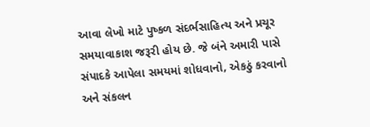આવા લેખો માટે પુષ્કળ સંદર્ભસાહિત્ય અને પ્રચૂર સમયાવાકાશ જરૂરી હોય છે. જે બંને અમારી પાસે સંપાદકે આપેલા સમયમાં શોધવાનો, એકઠું કરવાનો અને સંકલન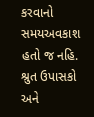કરવાનો સમયઅવકાશ હતો જ નહિ. શ્રુત ઉપાસકો અને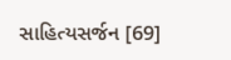સાહિત્યસર્જન [69]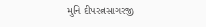મુનિ દીપરત્નસાગરજી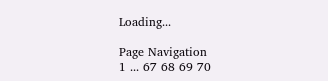Loading...

Page Navigation
1 ... 67 68 69 70